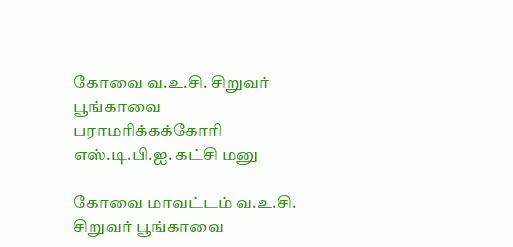கோவை வ.உ.சி. சிறுவர் பூங்காவை பராமரிக்கக்கோரி எஸ்.டி.பி.ஐ. கட்சி மனு

கோவை மாவட்டம் வ.உ.சி. சிறுவர் பூங்காவை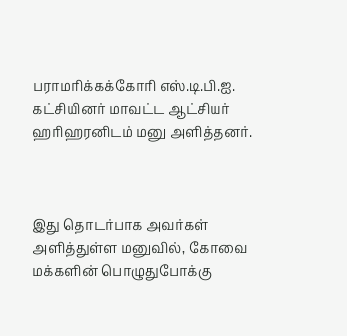பராமரிக்கக்கோரி எஸ்.டி.பி.ஐ. கட்சியினர் மாவட்ட ஆட்சியர் ஹரிஹரனிடம் மனு அளித்தனர்.



இது தொடர்பாக அவர்கள்  அளித்துள்ள மனுவில், கோவை மக்களின் பொழுதுபோக்கு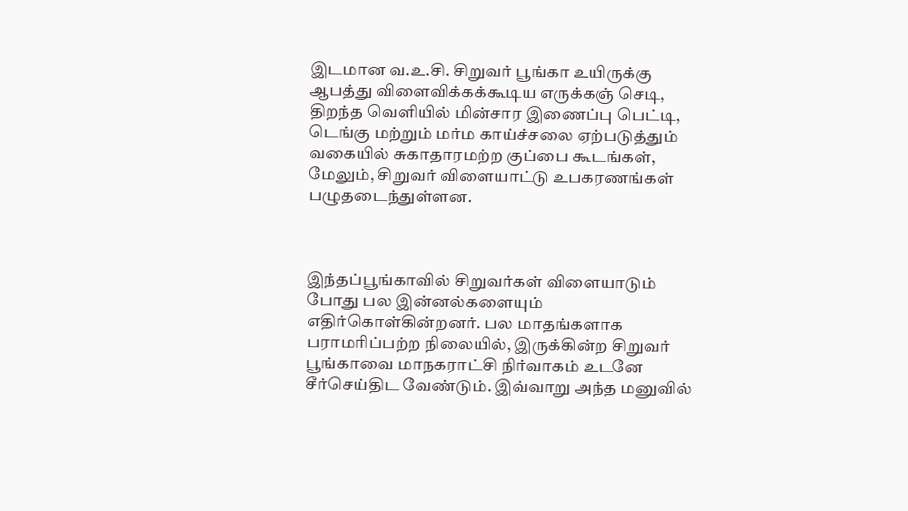இடமான வ.உ.சி. சிறுவர் பூங்கா உயிருக்கு ஆபத்து விளைவிக்கக்கூடிய எருக்கஞ் செடி, திறந்த வெளியில் மின்சார இணைப்பு பெட்டி, டெங்கு மற்றும் மர்ம காய்ச்சலை ஏற்படுத்தும் வகையில் சுகாதாரமற்ற குப்பை கூடங்கள், மேலும், சிறுவர் விளையாட்டு உபகரணங்கள் பழுதடைந்துள்ளன.



இந்தப்பூங்காவில் சிறுவர்கள் விளையாடும் போது பல இன்னல்களையும் எதிர்கொள்கின்றனர். பல மாதங்களாக பராமரிப்பற்ற நிலையில், இருக்கின்ற சிறுவர் பூங்காவை மாநகராட்சி நிர்வாகம் உடனே சீர்செய்திட வேண்டும். இவ்வாறு அந்த மனுவில்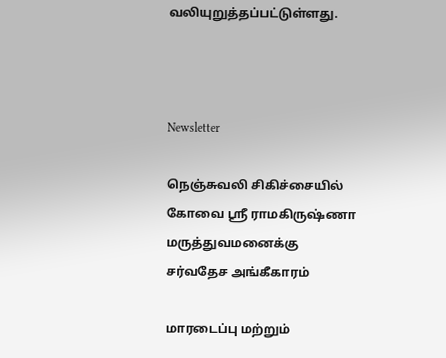வலியுறுத்தப்பட்டுள்ளது.



Newsletter

நெஞ்சுவலி சிகிச்சையில் கோவை ஸ்ரீ ராமகிருஷ்ணா மருத்துவமனைக்கு சர்வதேச அங்கீகாரம்

மாரடைப்பு மற்றும்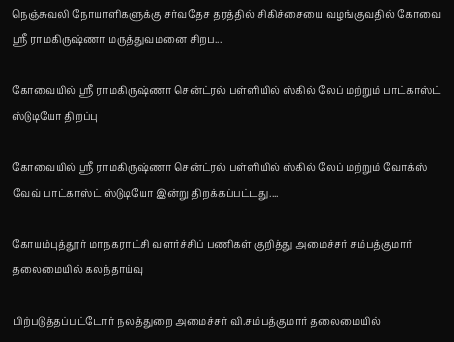நெஞ்சுவலி நோயாளிகளுக்கு சர்வதேச தரத்தில் சிகிச்சையை வழங்குவதில் கோவை ஸ்ரீ ராமகிருஷ்ணா மருத்துவமனை சிறப...

கோவையில் ஸ்ரீ ராமகிருஷ்ணா சென்ட்ரல் பள்ளியில் ஸ்கில் லேப் மற்றும் பாட்காஸ்ட் ஸ்டுடியோ திறப்பு

கோவையில் ஸ்ரீ ராமகிருஷ்ணா சென்ட்ரல் பள்ளியில் ஸ்கில் லேப் மற்றும் வோக்ஸ் வேவ் பாட்காஸ்ட் ஸ்டுடியோ இன்று திறக்கப்பட்டது....

கோயம்புத்தூர் மாநகராட்சி வளர்ச்சிப் பணிகள் குறித்து அமைச்சர் சம்பத்குமார் தலைமையில் கலந்தாய்வு

பிற்படுத்தப்பட்டோர் நலத்துறை அமைச்சர் வி.சம்பத்குமார் தலைமையில்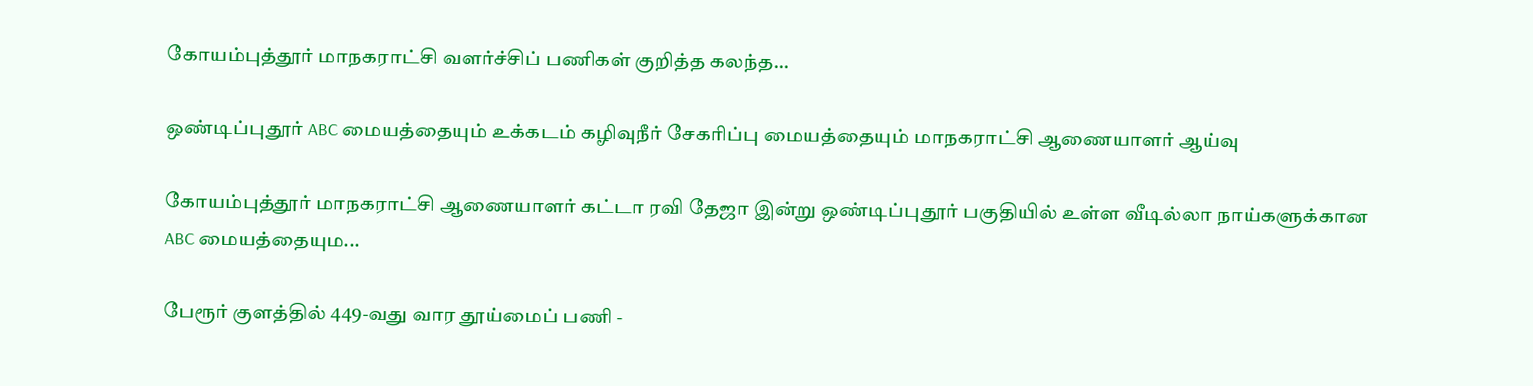கோயம்புத்தூர் மாநகராட்சி வளர்ச்சிப் பணிகள் குறித்த கலந்த...

ஒண்டிப்புதூர் ABC மையத்தையும் உக்கடம் கழிவுநீர் சேகரிப்பு மையத்தையும் மாநகராட்சி ஆணையாளர் ஆய்வு

கோயம்புத்தூர் மாநகராட்சி ஆணையாளர் கட்டா ரவி தேஜா இன்று ஒண்டிப்புதூர் பகுதியில் உள்ள வீடில்லா நாய்களுக்கான ABC மையத்தையும...

பேரூர் குளத்தில் 449-வது வார தூய்மைப் பணி -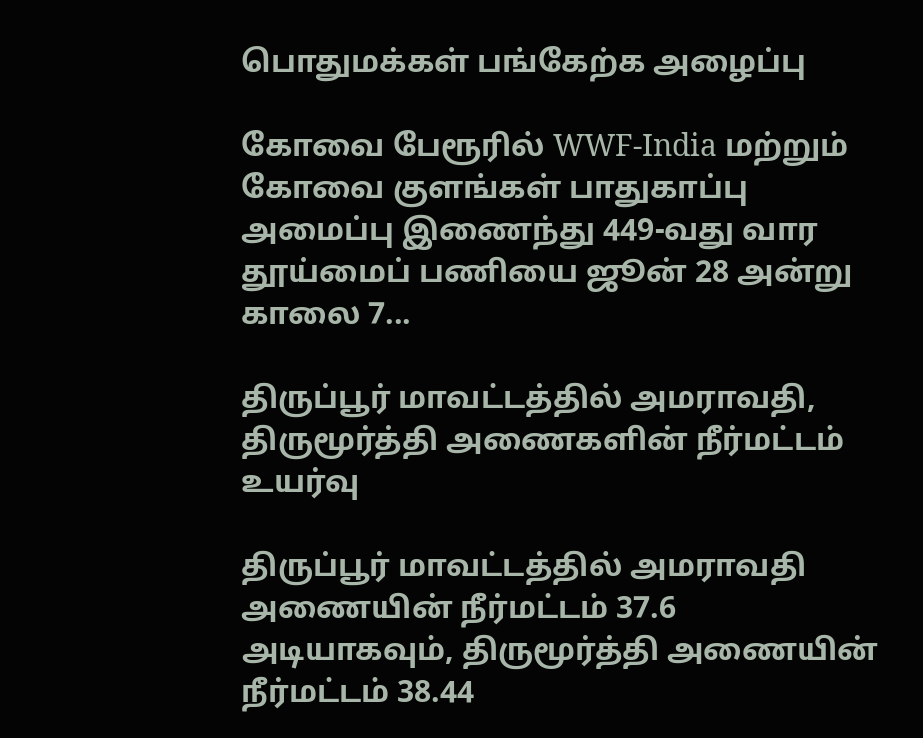பொதுமக்கள் பங்கேற்க அழைப்பு

கோவை பேரூரில் WWF-India மற்றும் கோவை குளங்கள் பாதுகாப்பு அமைப்பு இணைந்து 449-வது வார தூய்மைப் பணியை ஜூன் 28 அன்று காலை 7...

திருப்பூர் மாவட்டத்தில் அமராவதி, திருமூர்த்தி அணைகளின் நீர்மட்டம் உயர்வு

திருப்பூர் மாவட்டத்தில் அமராவதி அணையின் நீர்மட்டம் 37.6 அடியாகவும், திருமூர்த்தி அணையின் நீர்மட்டம் 38.44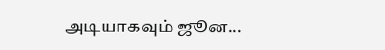அடியாகவும் ஜூன...